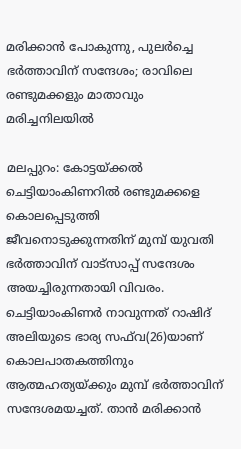മരിക്കാൻ പോകുന്നു, പുലർച്ചെ ഭർത്താവിന് സന്ദേശം; രാവിലെ രണ്ടുമക്കളും മാതാവും മരിച്ചനിലയിൽ

മലപ്പുറം: കോട്ടയ്ക്കല്‍ ചെട്ടിയാംകിണറില്‍ രണ്ടുമക്കളെ കൊലപ്പെടുത്തി ജീവനൊടുക്കുന്നതിന് മുമ്പ് യുവതി ഭര്‍ത്താവിന് വാട്‌സാപ്പ് സന്ദേശം അയച്ചിരുന്നതായി വിവരം. ചെട്ടിയാംകിണര്‍ നാവുന്നത് റാഷിദ് അലിയുടെ ഭാര്യ സഫ്‌വ(26)യാണ് കൊലപാതകത്തിനും ആത്മഹത്യയ്ക്കും മുമ്പ് ഭര്‍ത്താവിന് സന്ദേശമയച്ചത്. താന്‍ മരിക്കാന്‍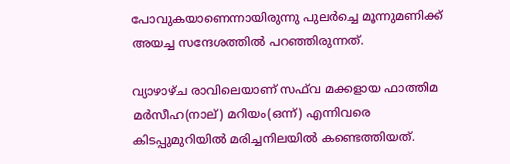പോവുകയാണെന്നായിരുന്നു പുലര്‍ച്ചെ മൂന്നുമണിക്ക് അയച്ച സന്ദേശത്തില്‍ പറഞ്ഞിരുന്നത്.

വ്യാഴാഴ്ച രാവിലെയാണ് സഫ്‌വ മക്കളായ ഫാത്തിമ മര്‍സീഹ(നാല്) മറിയം(ഒന്ന്) എന്നിവരെ കിടപ്പുമുറിയില്‍ മരിച്ചനിലയില്‍ കണ്ടെത്തിയത്.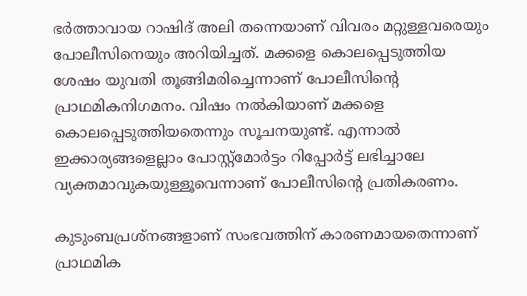ഭര്‍ത്താവായ റാഷിദ് അലി തന്നെയാണ് വിവരം മറ്റുള്ളവരെയും പോലീസിനെയും അറിയിച്ചത്. മക്കളെ കൊലപ്പെടുത്തിയ ശേഷം യുവതി തൂങ്ങിമരിച്ചെന്നാണ് പോലീസിന്റെ പ്രാഥമികനിഗമനം. വിഷം നല്‍കിയാണ് മക്കളെ കൊലപ്പെടുത്തിയതെന്നും സൂചനയുണ്ട്. എന്നാല്‍ ഇക്കാര്യങ്ങളെല്ലാം പോസ്റ്റ്‌മോര്‍ട്ടം റിപ്പോര്‍ട്ട് ലഭിച്ചാലേ വ്യക്തമാവുകയുള്ളൂവെന്നാണ് പോലീസിന്റെ പ്രതികരണം.

കുടുംബപ്രശ്‌നങ്ങളാണ് സംഭവത്തിന് കാരണമായതെന്നാണ് പ്രാഥമിക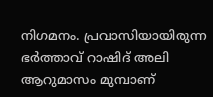നിഗമനം. പ്രവാസിയായിരുന്ന ഭര്‍ത്താവ് റാഷിദ് അലി ആറുമാസം മുമ്പാണ്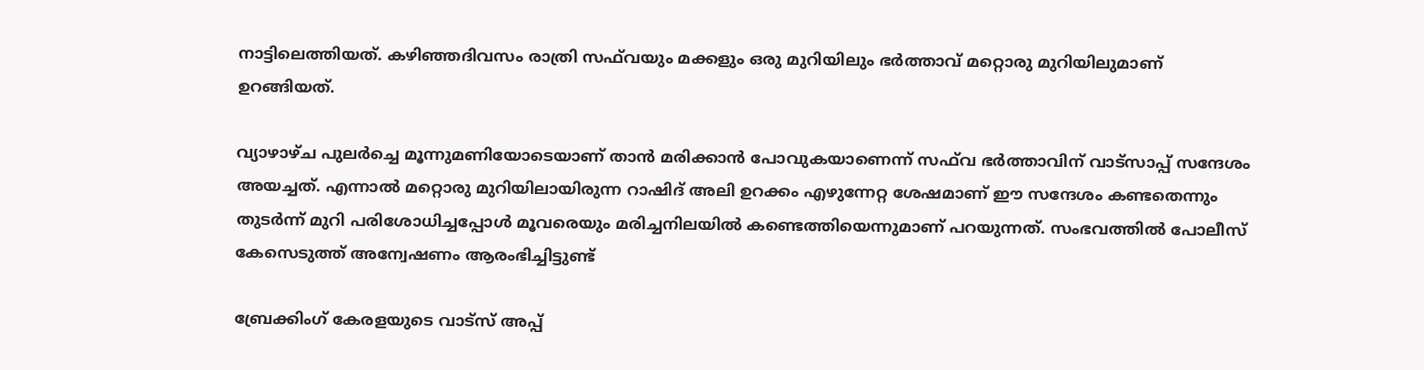നാട്ടിലെത്തിയത്. കഴിഞ്ഞദിവസം രാത്രി സഫ്‌വയും മക്കളും ഒരു മുറിയിലും ഭര്‍ത്താവ് മറ്റൊരു മുറിയിലുമാണ് ഉറങ്ങിയത്.

വ്യാഴാഴ്ച പുലര്‍ച്ചെ മൂന്നുമണിയോടെയാണ് താന്‍ മരിക്കാന്‍ പോവുകയാണെന്ന് സഫ്‌വ ഭര്‍ത്താവിന് വാട്‌സാപ്പ് സന്ദേശം അയച്ചത്. എന്നാല്‍ മറ്റൊരു മുറിയിലായിരുന്ന റാഷിദ് അലി ഉറക്കം എഴുന്നേറ്റ ശേഷമാണ് ഈ സന്ദേശം കണ്ടതെന്നും തുടര്‍ന്ന് മുറി പരിശോധിച്ചപ്പോള്‍ മൂവരെയും മരിച്ചനിലയില്‍ കണ്ടെത്തിയെന്നുമാണ് പറയുന്നത്. സംഭവത്തില്‍ പോലീസ് കേസെടുത്ത് അന്വേഷണം ആരംഭിച്ചിട്ടുണ്ട്

ബ്രേക്കിംഗ് കേരളയുടെ വാട്സ് അപ്പ്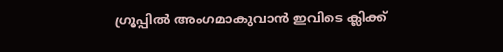ഗ്രൂപ്പിൽ അംഗമാകുവാൻ ഇവിടെ ക്ലിക്ക്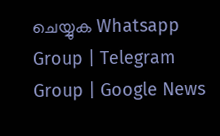ചെയ്യുക Whatsapp Group | Telegram Group | Google News